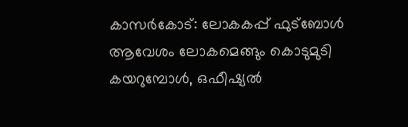കാസർകോട്: ലോകകപ്പ് ഫുട്ബോൾ ആവേശം ലോകമെങ്ങും കൊടുമുടി കയറുമ്പോൾ, ഒഫീഷ്യൽ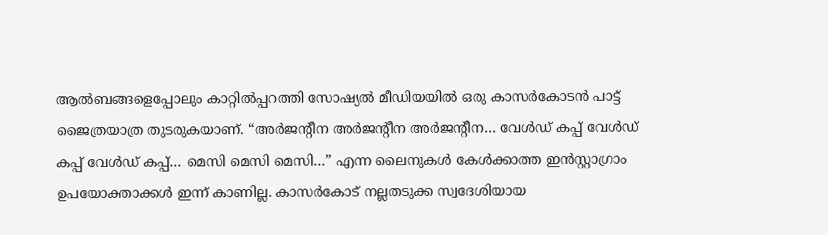ആൽബങ്ങളെപ്പോലും കാറ്റിൽപ്പറത്തി സോഷ്യൽ മീഡിയയിൽ ഒരു കാസർകോടൻ പാട്ട് ജൈത്രയാത്ര തുടരുകയാണ്. “അർജൻ്റീന അർജൻ്റീന അർജൻ്റീന… വേൾഡ് കപ്പ് വേൾഡ് കപ്പ് വേൾഡ് കപ്പ്… മെസി മെസി മെസി…” എന്ന ലൈനുകൾ കേൾക്കാത്ത ഇൻസ്റ്റാഗ്രാം ഉപയോക്താക്കൾ ഇന്ന് കാണില്ല. കാസർകോട് നല്ലതടുക്ക സ്വദേശിയായ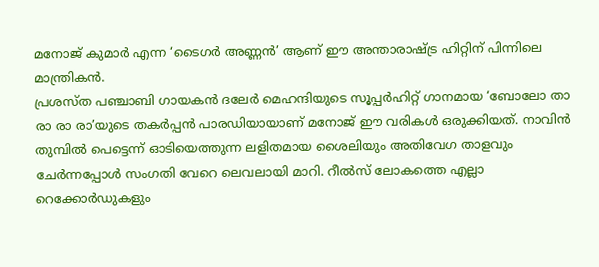മനോജ് കുമാർ എന്ന ‘ടൈഗർ അണ്ണൻ’ ആണ് ഈ അന്താരാഷ്ട്ര ഹിറ്റിന് പിന്നിലെ മാന്ത്രികൻ.
പ്രശസ്ത പഞ്ചാബി ഗായകൻ ദലേർ മെഹന്ദിയുടെ സൂപ്പർഹിറ്റ് ഗാനമായ ‘ബോലോ താ രാ രാ രാ’യുടെ തകർപ്പൻ പാരഡിയായാണ് മനോജ് ഈ വരികൾ ഒരുക്കിയത്. നാവിൻ തുമ്പിൽ പെട്ടെന്ന് ഓടിയെത്തുന്ന ലളിതമായ ശൈലിയും അതിവേഗ താളവും ചേർന്നപ്പോൾ സംഗതി വേറെ ലെവലായി മാറി. റീൽസ് ലോകത്തെ എല്ലാ റെക്കോർഡുകളും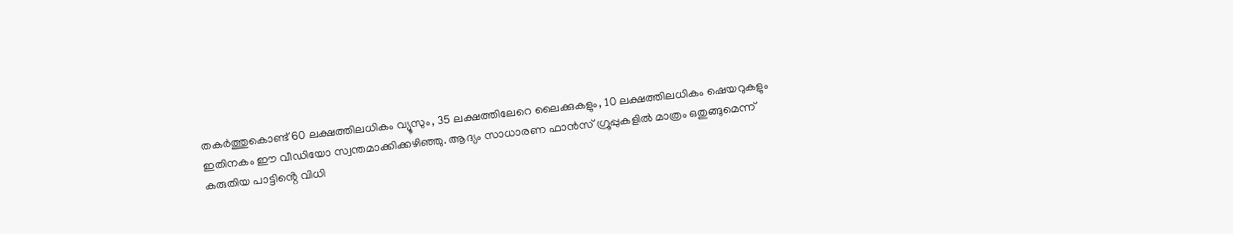തകർത്തുകൊണ്ട് 60 ലക്ഷത്തിലധികം വ്യൂസും, 35 ലക്ഷത്തിലേറെ ലൈക്കുകളും, 10 ലക്ഷത്തിലധികം ഷെയറുകളും ഇതിനകം ഈ വീഡിയോ സ്വന്തമാക്കിക്കഴിഞ്ഞു. ആദ്യം സാധാരണ ഫാൻസ് ഗ്രൂപ്പുകളിൽ മാത്രം ഒതുങ്ങുമെന്ന് കരുതിയ പാട്ടിൻ്റെ വിധി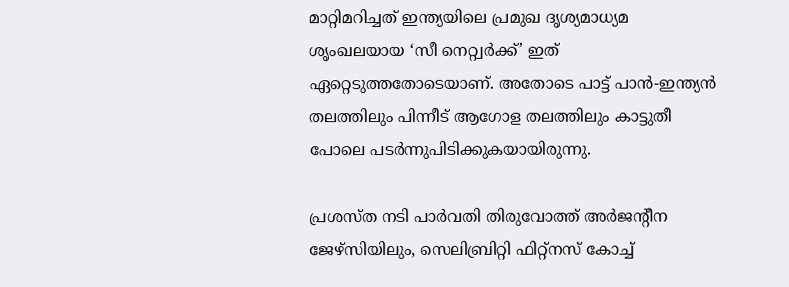മാറ്റിമറിച്ചത് ഇന്ത്യയിലെ പ്രമുഖ ദൃശ്യമാധ്യമ ശൃംഖലയായ ‘സീ നെറ്റ്വർക്ക്’ ഇത് ഏറ്റെടുത്തതോടെയാണ്. അതോടെ പാട്ട് പാൻ-ഇന്ത്യൻ തലത്തിലും പിന്നീട് ആഗോള തലത്തിലും കാട്ടുതീ പോലെ പടർന്നുപിടിക്കുകയായിരുന്നു.

പ്രശസ്ത നടി പാർവതി തിരുവോത്ത് അർജൻ്റീന ജേഴ്സിയിലും, സെലിബ്രിറ്റി ഫിറ്റ്നസ് കോച്ച്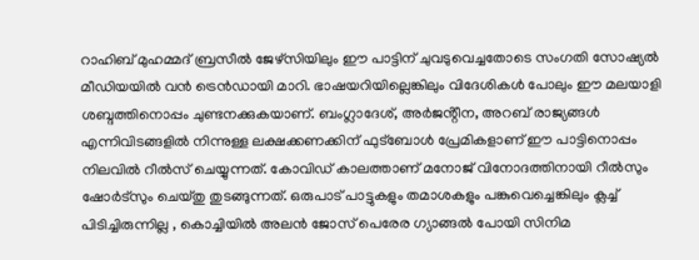റാഹിബ് മുഹമ്മദ് ബ്രസീൽ ജേഴ്സിയിലും ഈ പാട്ടിന് ചുവടുവെച്ചതോടെ സംഗതി സോഷ്യൽ മീഡിയയിൽ വൻ ട്രെൻഡായി മാറി. ഭാഷയറിയില്ലെങ്കിലും വിദേശികൾ പോലും ഈ മലയാളി ശബ്ദത്തിനൊപ്പം ചുണ്ടനക്കുകയാണ്. ബംഗ്ലാദേശ്, അർജൻ്റീന, അറബ് രാജ്യങ്ങൾ എന്നിവിടങ്ങളിൽ നിന്നുള്ള ലക്ഷക്കണക്കിന് ഫുട്ബോൾ പ്രേമികളാണ് ഈ പാട്ടിനൊപ്പം നിലവിൽ റീൽസ് ചെയ്യുന്നത്. കോവിഡ് കാലത്താണ് മനോജ് വിനോദത്തിനായി റീൽസും ഷോർട്സും ചെയ്തു തുടങ്ങുന്നത്. ഒരുപാട് പാട്ടുകളും തമാശകളും പങ്കുവെച്ചെങ്കിലും ക്ലച്ച് പിടിച്ചിരുന്നില്ല , കൊച്ചിയിൽ അലൻ ജോസ് പെരേര ഗ്യാങ്ങൽ പോയി സിനിമ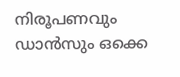നിരൂപണവും ഡാൻസും ഒക്കെ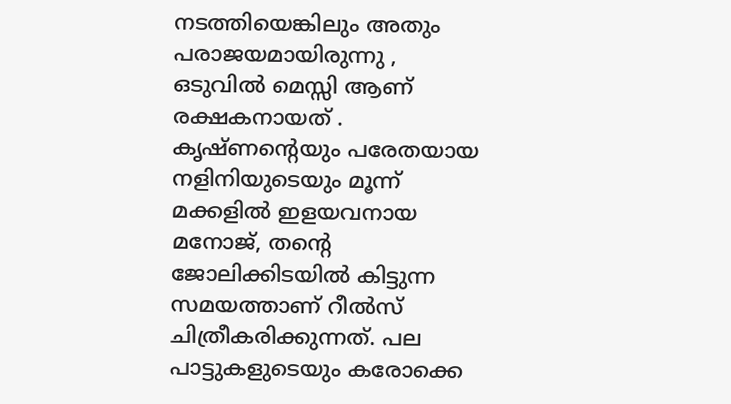നടത്തിയെങ്കിലും അതും പരാജയമായിരുന്നു , ഒടുവിൽ മെസ്സി ആണ് രക്ഷകനായത് . കൃഷ്ണൻ്റെയും പരേതയായ നളിനിയുടെയും മൂന്ന് മക്കളിൽ ഇളയവനായ മനോജ്, തൻ്റെ ജോലിക്കിടയിൽ കിട്ടുന്ന സമയത്താണ് റീൽസ് ചിത്രീകരിക്കുന്നത്. പല പാട്ടുകളുടെയും കരോക്കെ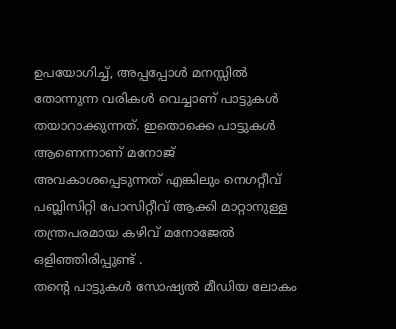ഉപയോഗിച്ച്, അപ്പപ്പോൾ മനസ്സിൽ തോന്നുന്ന വരികൾ വെച്ചാണ് പാട്ടുകൾ തയാറാക്കുന്നത്. ഇതൊക്കെ പാട്ടുകൾ ആണെന്നാണ് മനോജ് അവകാശപ്പെടുന്നത് എങ്കിലും നെഗറ്റീവ് പബ്ലിസിറ്റി പോസിറ്റീവ് ആക്കി മാറ്റാനുള്ള തന്ത്രപരമായ കഴിവ് മനോജേൽ ഒളിഞ്ഞിരിപ്പുണ്ട് .
തൻ്റെ പാട്ടുകൾ സോഷ്യൽ മീഡിയ ലോകം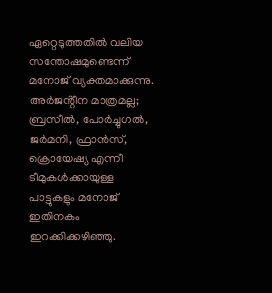ഏറ്റെടുത്തതിൽ വലിയ സന്തോഷമുണ്ടെന്ന് മനോജ് വ്യക്തമാക്കുന്നു. അർജൻ്റീന മാത്രമല്ല; ബ്രസീൽ, പോർച്ചുഗൽ, ജർമനി, ഫ്രാൻസ്, ക്രൊയേഷ്യ എന്നീ ടീമുകൾക്കായുള്ള പാട്ടുകളും മനോജ് ഇതിനകം ഇറക്കിക്കഴിഞ്ഞു.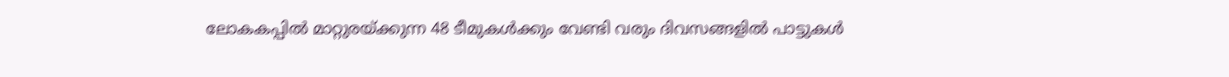ലോകകപ്പിൽ മാറ്റുരയ്ക്കുന്ന 48 ടീമുകൾക്കും വേണ്ടി വരും ദിവസങ്ങളിൽ പാട്ടുകൾ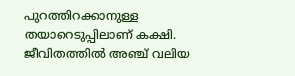പുറത്തിറക്കാനുള്ള തയാറെടുപ്പിലാണ് കക്ഷി. ജീവിതത്തിൽ അഞ്ച് വലിയ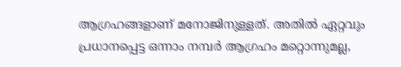ആഗ്രഹങ്ങളാണ് മനോജിനുള്ളത്. അതിൽ ഏറ്റവും പ്രധാനപ്പെട്ട ഒന്നാം നമ്പർ ആഗ്രഹം മറ്റൊന്നുമല്ല,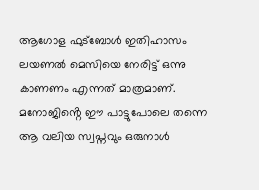ആഗോള ഫുട്ബോൾ ഇതിഹാസം ലയണൽ മെസിയെ നേരിട്ട് ഒന്നു കാണണം എന്നത് മാത്രമാണ്. മനോജിൻ്റെ ഈ പാട്ടുപോലെ തന്നെ ആ വലിയ സ്വപ്നവും ഒരുനാൾ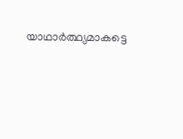യാഥാർത്ഥ്യമാകട്ടെ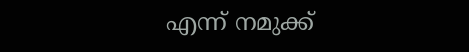എന്ന് നമുക്ക്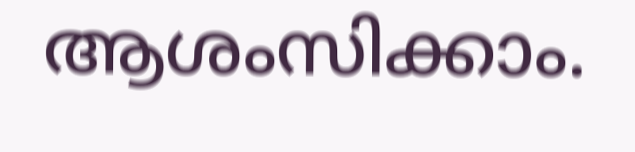ആശംസിക്കാം.